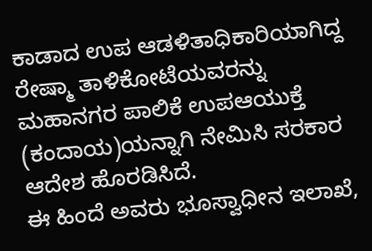ಕಾಡಾದ ಉಪ ಆಡಳಿತಾಧಿಕಾರಿಯಾಗಿದ್ದ ರೇಷ್ಮಾ ತಾಳಿಕೋಟೆಯವರನ್ನು ಮಹಾನಗರ ಪಾಲಿಕೆ ಉಪಆಯುಕ್ತೆ (ಕಂದಾಯ)ಯನ್ನಾಗಿ ನೇಮಿಸಿ ಸರಕಾರ ಆದೇಶ ಹೊರಡಿಸಿದೆ.
ಈ ಹಿಂದೆ ಅವರು ಭೂಸ್ವಾಧೀನ ಇಲಾಖೆ,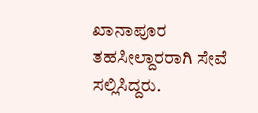ಖಾನಾಪೂರ ತಹಸೀಲ್ದಾರರಾಗಿ ಸೇವೆ ಸಲ್ಲಿಸಿದ್ದರು.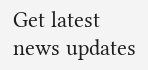Get latest news updates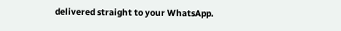delivered straight to your WhatsApp.